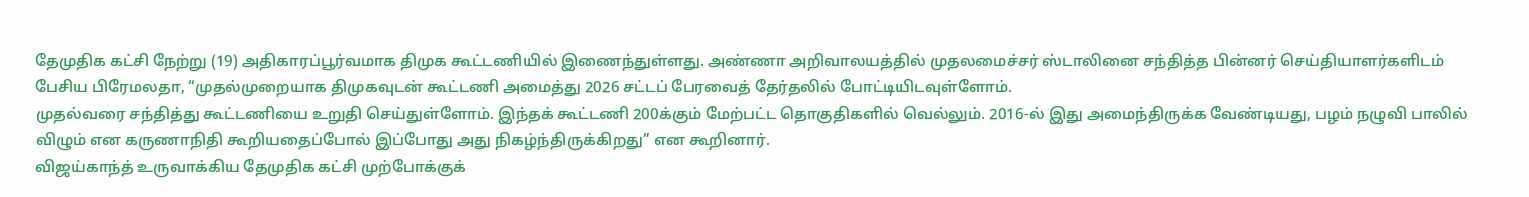தேமுதிக கட்சி நேற்று (19) அதிகாரப்பூர்வமாக திமுக கூட்டணியில் இணைந்துள்ளது. அண்ணா அறிவாலயத்தில் முதலமைச்சர் ஸ்டாலினை சந்தித்த பின்னர் செய்தியாளர்களிடம் பேசிய பிரேமலதா, “முதல்முறையாக திமுகவுடன் கூட்டணி அமைத்து 2026 சட்டப் பேரவைத் தேர்தலில் போட்டியிடவுள்ளோம்.
முதல்வரை சந்தித்து கூட்டணியை உறுதி செய்துள்ளோம். இந்தக் கூட்டணி 200க்கும் மேற்பட்ட தொகுதிகளில் வெல்லும். 2016-ல் இது அமைந்திருக்க வேண்டியது, பழம் நழுவி பாலில் விழும் என கருணாநிதி கூறியதைப்போல் இப்போது அது நிகழ்ந்திருக்கிறது” என கூறினார்.
விஜய்காந்த் உருவாக்கிய தேமுதிக கட்சி முற்போக்குக்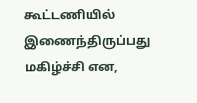கூட்டணியில் இணைந்திருப்பது மகிழ்ச்சி என,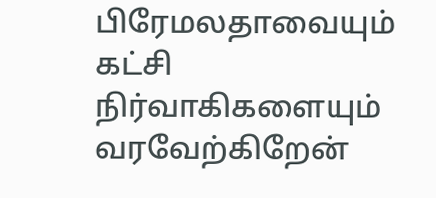பிரேமலதாவையும் கட்சி நிர்வாகிகளையும் வரவேற்கிறேன்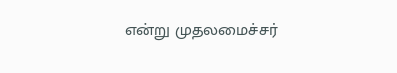என்று முதலமைச்சர்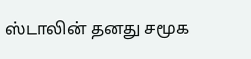ஸ்டாலின் தனது சமூக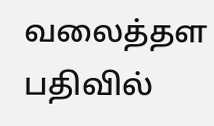வலைத்தள பதிவில்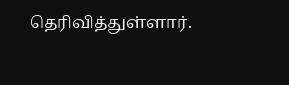தெரிவித்துள்ளார்.